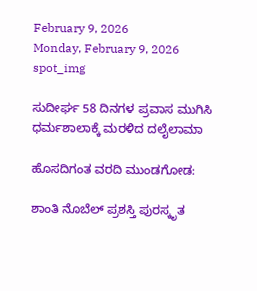February 9, 2026
Monday, February 9, 2026
spot_img

ಸುದೀರ್ಘ 58 ದಿನಗಳ ಪ್ರವಾಸ ಮುಗಿಸಿ ಧರ್ಮಶಾಲಾಕ್ಕೆ ಮರಳಿದ ದಲೈಲಾಮಾ

ಹೊಸದಿಗಂತ ವರದಿ ಮುಂಡಗೋಡ:

ಶಾಂತಿ ನೊಬೆಲ್ ಪ್ರಶಸ್ತಿ ಪುರಸ್ಕೃತ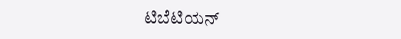ಟಿಬೆಟಿಯನ್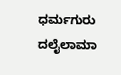ಧರ್ಮಗುರು ದಲೈಲಾಮಾ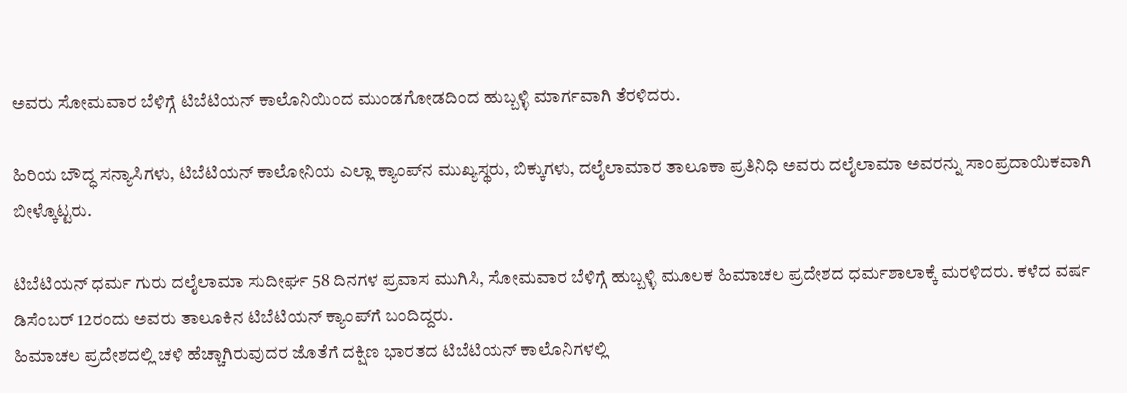ಅವರು ಸೋಮವಾರ ಬೆಳಿಗ್ಗೆ ಟಿಬೆಟಿಯನ್ ಕಾಲೊನಿಯಿಂದ ಮುಂಡಗೋಡದಿಂದ ಹುಬ್ಬಳ್ಳಿ ಮಾರ್ಗವಾಗಿ ತೆರಳಿದರು.

ಹಿರಿಯ ಬೌದ್ಧ ಸನ್ಯಾಸಿಗಳು, ಟಿಬೆಟಿಯನ್ ಕಾಲೋನಿಯ ಎಲ್ಲಾ ಕ್ಯಾಂಪ್‌ನ ಮುಖ್ಯಸ್ಥರು, ಬಿಕ್ಕುಗಳು, ದಲೈಲಾಮಾರ ತಾಲೂಕಾ ಪ್ರತಿನಿಧಿ ಅವರು ದಲೈಲಾಮಾ ಅವರನ್ನು ಸಾಂಪ್ರದಾಯಿಕವಾಗಿ ಬೀಳ್ಕೊಟ್ಟರು.

ಟಿಬೆಟಿಯನ್ ಧರ್ಮ ಗುರು ದಲೈಲಾಮಾ ಸುದೀರ್ಘ 58 ದಿನಗಳ ಪ್ರವಾಸ ಮುಗಿಸಿ, ಸೋಮವಾರ ಬೆಳಿಗ್ಗೆ ಹುಬ್ಬಳ್ಳಿ ಮೂಲಕ ಹಿಮಾಚಲ ಪ್ರದೇಶದ ಧರ್ಮಶಾಲಾಕ್ಕೆ ಮರಳಿದರು. ಕಳೆದ ವರ್ಷ ಡಿಸೆಂಬರ್ 12ರಂದು ಅವರು ತಾಲೂಕಿನ ಟಿಬೆಟಿಯನ್ ಕ್ಯಾಂಪ್‌ಗೆ ಬಂದಿದ್ದರು.
ಹಿಮಾಚಲ ಪ್ರದೇಶದಲ್ಲಿ ಚಳಿ ಹೆಚ್ಚಾಗಿರುವುದರ ಜೊತೆಗೆ ದಕ್ಷಿಣ ಭಾರತದ ಟಿಬೆಟಿಯನ್ ಕಾಲೊನಿಗಳಲ್ಲಿ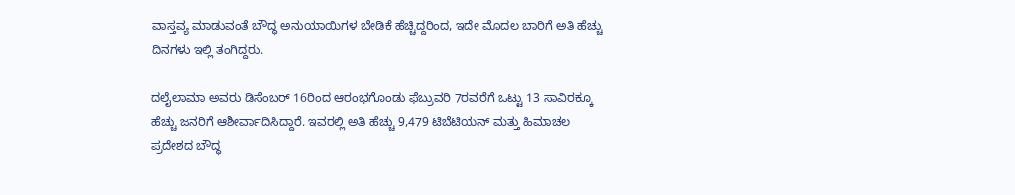ವಾಸ್ತವ್ಯ ಮಾಡುವಂತೆ ಬೌದ್ಧ ಅನುಯಾಯಿಗಳ ಬೇಡಿಕೆ ಹೆಚ್ಚಿದ್ದರಿಂದ, ಇದೇ ಮೊದಲ ಬಾರಿಗೆ ಅತಿ ಹೆಚ್ಚು ದಿನಗಳು ಇಲ್ಲಿ ತಂಗಿದ್ದರು.

ದಲೈಲಾಮಾ ಅವರು ಡಿಸೆಂಬರ್ 16ರಿಂದ ಆರಂಭಗೊಂಡು ಫೆಬ್ರುವರಿ 7ರವರೆಗೆ ಒಟ್ಟು 13 ಸಾವಿರಕ್ಕೂ ಹೆಚ್ಚು ಜನರಿಗೆ ಆಶೀರ್ವಾದಿಸಿದ್ದಾರೆ. ಇವರಲ್ಲಿ ಅತಿ ಹೆಚ್ಚು 9,479 ಟಿಬೆಟಿಯನ್ ಮತ್ತು ಹಿಮಾಚಲ ಪ್ರದೇಶದ ಬೌದ್ಧ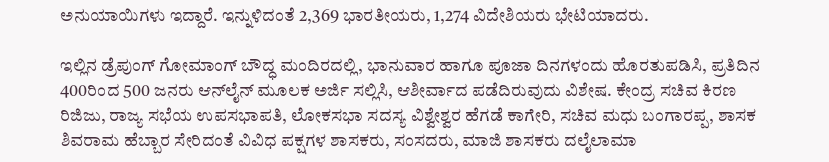ಅನುಯಾಯಿಗಳು ಇದ್ದಾರೆ. ಇನ್ನುಳಿದಂತೆ 2,369 ಭಾರತೀಯರು, 1,274 ವಿದೇಶಿಯರು ಭೇಟಿಯಾದರು.

ಇಲ್ಲಿನ ಡ್ರೆಪುಂಗ್ ಗೋಮಾಂಗ್ ಬೌದ್ಧ ಮಂದಿರದಲ್ಲಿ, ಭಾನುವಾರ ಹಾಗೂ ಪೂಜಾ ದಿನಗಳಂದು ಹೊರತುಪಡಿಸಿ, ಪ್ರತಿದಿನ 400ರಿಂದ 500 ಜನರು ಆನ್‌ಲೈನ್ ಮೂಲಕ ಅರ್ಜಿ ಸಲ್ಲಿಸಿ, ಆಶೀರ್ವಾದ ಪಡೆದಿರುವುದು ವಿಶೇಷ. ಕೇಂದ್ರ ಸಚಿವ ಕಿರಣ ರಿಜಿಜು, ರಾಜ್ಯ ಸಭೆಯ ಉಪಸಭಾಪತಿ, ಲೋಕಸಭಾ ಸದಸ್ಯ ವಿಶ್ವೇಶ್ವರ ಹೆಗಡೆ ಕಾಗೇರಿ, ಸಚಿವ ಮಧು ಬಂಗಾರಪ್ಪ, ಶಾಸಕ ಶಿವರಾಮ ಹೆಬ್ಬಾರ ಸೇರಿದಂತೆ ವಿವಿಧ ಪಕ್ಷಗಳ ಶಾಸಕರು, ಸಂಸದರು, ಮಾಜಿ ಶಾಸಕರು ದಲೈಲಾಮಾ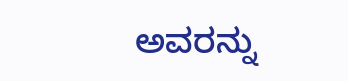ಅವರನ್ನು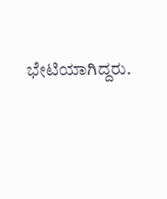ಭೇಟಿಯಾಗಿದ್ದರು.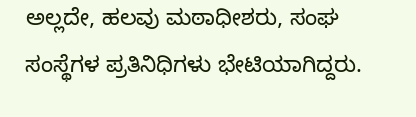ಅಲ್ಲದೇ, ಹಲವು ಮಠಾಧೀಶರು, ಸಂಘ ಸಂಸ್ಥೆಗಳ ಪ್ರತಿನಿಧಿಗಳು ಭೇಟಿಯಾಗಿದ್ದರು.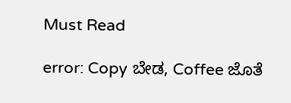Must Read

error: Copy ಬೇಡ, Coffee ಜೊತೆ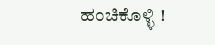ಹಂಚಿಕೊಳ್ಳಿ !